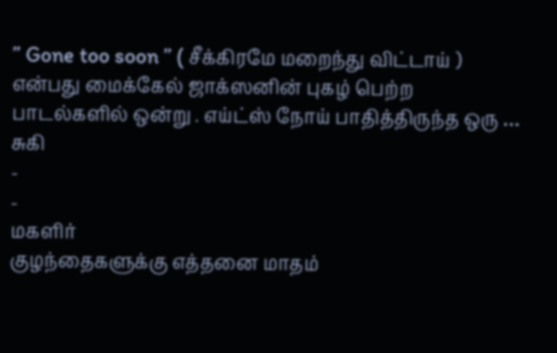” Gone too soon ” ( சீக்கிரமே மறைந்து விட்டாய் ) என்பது மைக்கேல் ஜாக்ஸனின் புகழ் பெற்ற பாடல்களில் ஒன்று . எய்ட்ஸ் நோய் பாதித்திருந்த ஒரு …
சுகி
-
-
மகளிர்
குழந்தைகளுக்கு எத்தனை மாதம்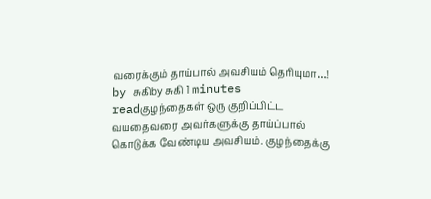வரைக்கும் தாய்பால் அவசியம் தெரியுமா…!
by சுகிby சுகி 1 minutes readகுழந்தைகள் ஒரு குறிப்பிட்ட வயதைவரை அவர்களுக்கு தாய்ப்பால் கொடுக்க வேண்டிய அவசியம். குழந்தைக்கு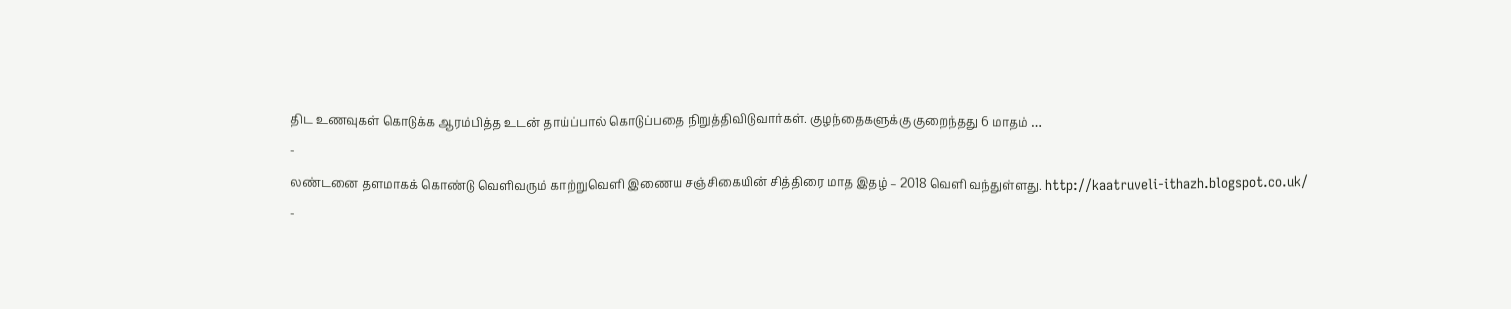திட உணவுகள் கொடுக்க ஆரம்பித்த உடன் தாய்ப்பால் கொடுப்பதை நிறுத்திவிடுவார்கள். குழந்தைகளுக்கு குறைந்தது 6 மாதம் …
-
லண்டனை தளமாகக் கொண்டு வெளிவரும் காற்றுவெளி இணைய சஞ்சிகையின் சித்திரை மாத இதழ் – 2018 வெளி வந்துள்ளது. http://kaatruveli-ithazh.blogspot.co.uk/
-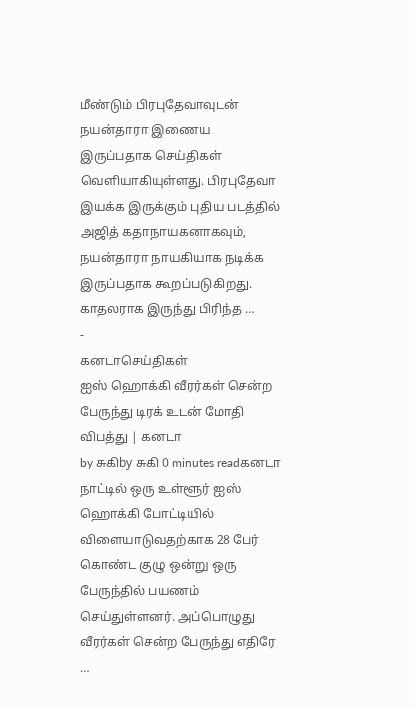மீண்டும் பிரபுதேவாவுடன் நயன்தாரா இணைய இருப்பதாக செய்திகள் வெளியாகியுள்ளது. பிரபுதேவா இயக்க இருக்கும் புதிய படத்தில் அஜித் கதாநாயகனாகவும், நயன்தாரா நாயகியாக நடிக்க இருப்பதாக கூறப்படுகிறது. காதலராக இருந்து பிரிந்த …
-
கனடாசெய்திகள்
ஐஸ் ஹொக்கி வீரர்கள் சென்ற பேருந்து டிரக் உடன் மோதி விபத்து | கனடா
by சுகிby சுகி 0 minutes readகனடா நாட்டில் ஒரு உள்ளூர் ஐஸ் ஹொக்கி போட்டியில் விளையாடுவதற்காக 28 பேர் கொண்ட குழு ஒன்று ஒரு பேருந்தில் பயணம் செய்துள்ளனர். அப்பொழுது வீரர்கள் சென்ற பேருந்து எதிரே …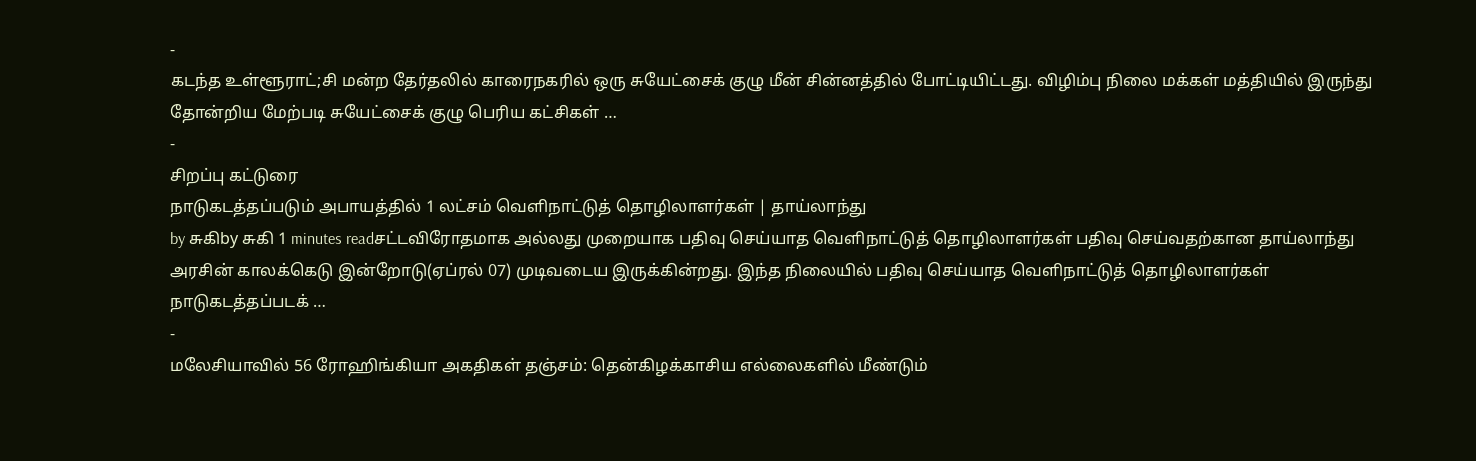-
கடந்த உள்ளூராட்;சி மன்ற தேர்தலில் காரைநகரில் ஒரு சுயேட்சைக் குழு மீன் சின்னத்தில் போட்டியிட்டது. விழிம்பு நிலை மக்கள் மத்தியில் இருந்து தோன்றிய மேற்படி சுயேட்சைக் குழு பெரிய கட்சிகள் …
-
சிறப்பு கட்டுரை
நாடுகடத்தப்படும் அபாயத்தில் 1 லட்சம் வெளிநாட்டுத் தொழிலாளர்கள் | தாய்லாந்து
by சுகிby சுகி 1 minutes readசட்டவிரோதமாக அல்லது முறையாக பதிவு செய்யாத வெளிநாட்டுத் தொழிலாளர்கள் பதிவு செய்வதற்கான தாய்லாந்து அரசின் காலக்கெடு இன்றோடு(ஏப்ரல் 07) முடிவடைய இருக்கின்றது. இந்த நிலையில் பதிவு செய்யாத வெளிநாட்டுத் தொழிலாளர்கள் நாடுகடத்தப்படக் …
-
மலேசியாவில் 56 ரோஹிங்கியா அகதிகள் தஞ்சம்: தென்கிழக்காசிய எல்லைகளில் மீண்டும்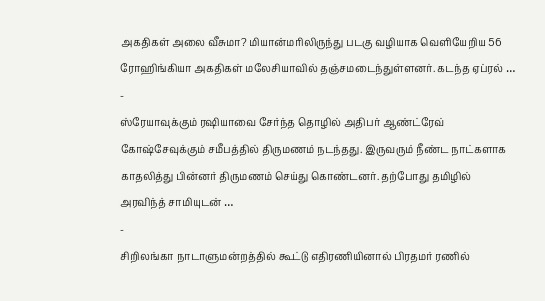அகதிகள் அலை வீசுமா? மியான்மரிலிருந்து படகு வழியாக வெளியேறிய 56 ரோஹிங்கியா அகதிகள் மலேசியாவில் தஞ்சமடைந்துள்ளனர். கடந்த ஏப்ரல் …
-
ஸ்ரேயாவுக்கும் ரஷியாவை சேர்ந்த தொழில் அதிபர் ஆண்ட்ரேவ் கோஷ்சேவுக்கும் சமீபத்தில் திருமணம் நடந்தது. இருவரும் நீண்ட நாட்களாக காதலித்து பின்னர் திருமணம் செய்து கொண்டனர். தற்போது தமிழில் அரவிந்த் சாமியுடன் …
-
சிறிலங்கா நாடாளுமன்றத்தில் கூட்டு எதிரணியினால் பிரதமர் ரணில்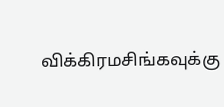விக்கிரமசிங்கவுக்கு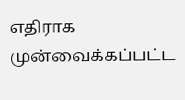எதிராக முன்வைக்கப்பட்ட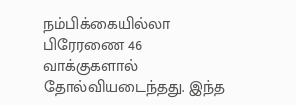நம்பிக்கையில்லா பிரேரணை 46 வாக்குகளால் தோல்வியடைந்தது. இந்த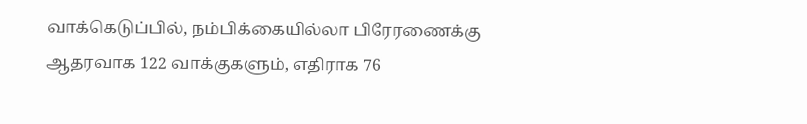வாக்கெடுப்பில், நம்பிக்கையில்லா பிரேரணைக்கு ஆதரவாக 122 வாக்குகளும், எதிராக 76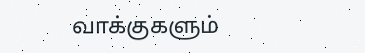வாக்குகளும்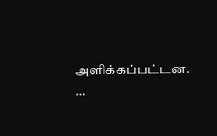அளிக்கப்பட்டன. …